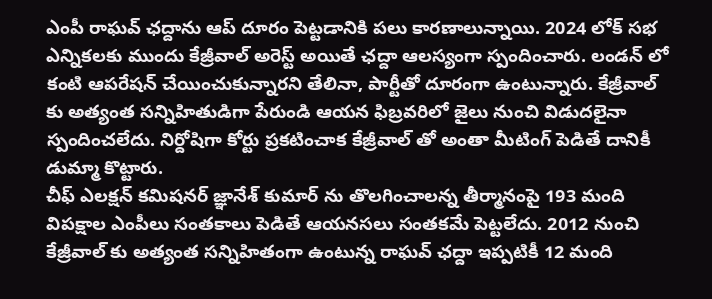ఎంపీ రాఘవ్ ఛద్దాను ఆప్ దూరం పెట్టడానికి పలు కారణాలున్నాయి. 2024 లోక్ సభ ఎన్నికలకు ముందు కేజ్రీవాల్ అరెస్ట్ అయితే ఛద్దా ఆలస్యంగా స్పందించారు. లండన్ లో కంటి ఆపరేషన్ చేయించుకున్నారని తేలినా, పార్టీతో దూరంగా ఉంటున్నారు. కేజ్రీవాల్ కు అత్యంత సన్నిహితుడిగా పేరుండి ఆయన ఫిబ్రవరిలో జైలు నుంచి విడుదలైనా స్పందించలేదు. నిర్దోషిగా కోర్టు ప్రకటించాక కేజ్రీవాల్ తో అంతా మీటింగ్ పెడితే దానికీ డుమ్మా కొట్టారు.
చీఫ్ ఎలక్షన్ కమిషనర్ జ్ఞానేశ్ కుమార్ ను తొలగించాలన్న తీర్మానంపై 193 మంది విపక్షాల ఎంపీలు సంతకాలు పెడితే ఆయనసలు సంతకమే పెట్టలేదు. 2012 నుంచి కేజ్రీవాల్ కు అత్యంత సన్నిహితంగా ఉంటున్న రాఘవ్ ఛద్దా ఇప్పటికీ 12 మంది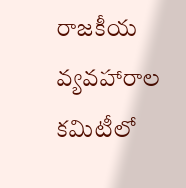రాజకీయ వ్యవహారాల కమిటీలో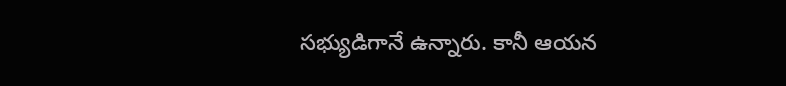సభ్యుడిగానే ఉన్నారు. కానీ ఆయన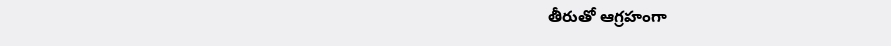తీరుతో ఆగ్రహంగా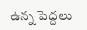ఉన్న పెద్దలు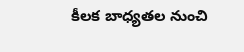కీలక బాధ్యతల నుంచి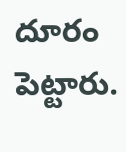దూరం పెట్టారు.